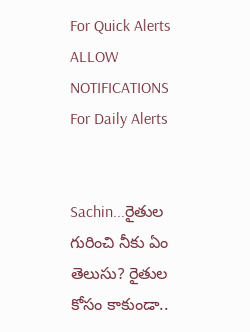For Quick Alerts
ALLOW NOTIFICATIONS
For Daily Alerts


Sachin...రైతుల గురించి నీకు ఏం తెలుసు? రైతుల కోసం కాకుండా..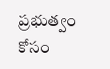ప్రభుత్వం కోసం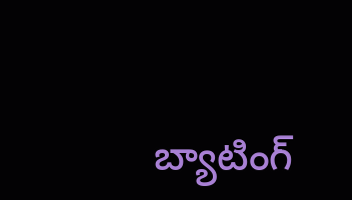బ్యాటింగ్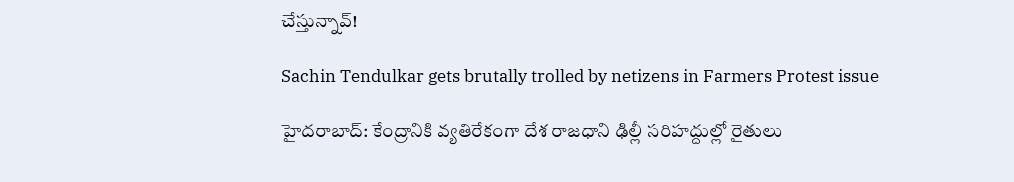చేస్తున్నావ్!

Sachin Tendulkar gets brutally trolled by netizens in Farmers Protest issue

హైదరాబాద్: కేంద్రానికి వ్యతిరేకంగా దేశ రాజధాని ఢిల్లీ సరిహద్దుల్లో రైతులు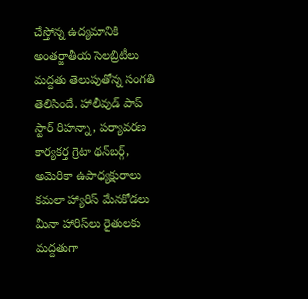చేస్తోన్న ఉద్యమానికి అంతర్జాతీయ సెలబ్రిటీలు మద్దతు తెలుపుతోన్న సంగతి తెలిసిందే. హాలీవుడ్‌ పాప్‌ స్టార్‌ రిహన్నా, పర్యావరణ కార్యకర్త గ్రెటా థన్‌బర్గ్‌, అమెరికా ఉపాధ్యక్షురాలు కమలా హ్యారిస్ మేనకోడలు మీనా హారిస్‌లు రైతులకు మద్దతుగా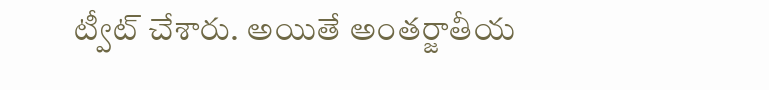ట్వీట్‌ చేశారు. అయితే అంతర్జాతీయ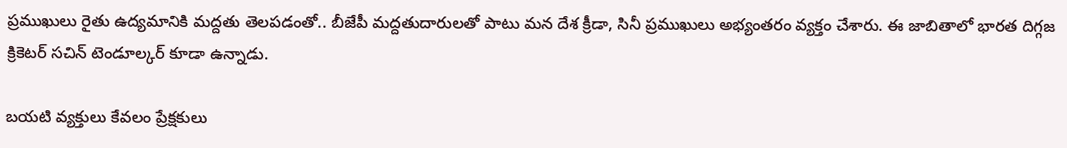ప్రముఖులు రైతు ఉద్యమానికి మద్దతు తెలపడంతో.. బీజేపీ మద్దతుదారులతో పాటు మన దేశ క్రీడా, సినీ ప్రముఖులు అభ్యంతరం వ్యక్తం చేశారు. ఈ జాబితాలో భారత దిగ్గజ క్రికెటర్ సచిన్ టెండూల్కర్‌ కూడా ఉన్నాడు.

బయటి వ్యక్తులు కేవలం ప్రేక్షకులు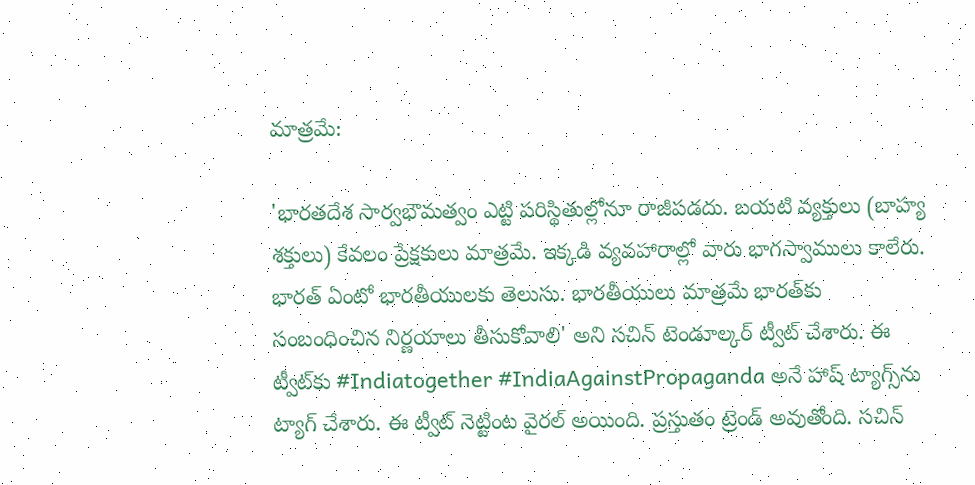మాత్రమే:

'భారతదేశ సార్వభౌమత్వం ఎట్టి పరిస్థితుల్లోనూ రాజీపడదు. బయటి వ్యక్తులు (బాహ్య శక్తులు) కేవలం ప్రేక్షకులు మాత్రమే. ఇక్కడి వ్యవహారాల్లో వారు భాగస్వాములు కాలేరు. భారత్ ఏంటో భారతీయులకు తెలుసు. భారతీయులు మాత్రమే భారత్‌కు సంబంధించిన నిర్ణయాలు తీసుకోవాలి' అని సచిన్ టెండూల్కర్ ట్వీట్ చేశారు. ఈ ట్వీట్‌కు #Indiatogether #IndiaAgainstPropaganda అనే హాష్ ట్యాగ్స్‌ను ట్యాగ్ చేశారు. ఈ ట్వీట్ నెట్టింట వైరల్ అయింది. ప్రస్తుతం ట్రెండ్ అవుతోంది. సచిన్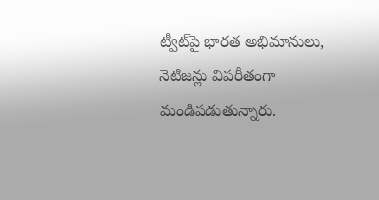ట్వీట్‌పై భారత అభిమానులు, నెటిజన్లు విపరీతంగా మండిపడుతున్నారు.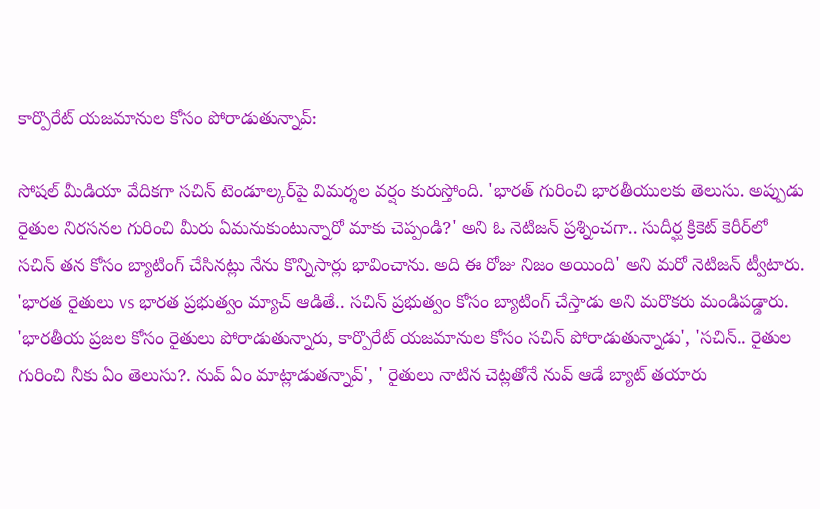కార్పొరేట్ యజమానుల కోసం పోరాడుతున్నావ్:

సోషల్ మీడియా వేదికగా సచిన్ టెండూల్కర్‌పై విమర్శల వర్షం కురుస్తోంది. 'భారత్ గురించి భారతీయులకు తెలుసు. అప్పుడు రైతుల నిరసనల గురించి మీరు ఏమనుకుంటున్నారో మాకు చెప్పండి?' అని ఓ నెటిజన్ ప్రశ్నించగా.. సుదీర్ఘ క్రికెట్ కెరీర్‌లో సచిన్ తన కోసం బ్యాటింగ్ చేసినట్లు నేను కొన్నిసార్లు భావించాను. అది ఈ రోజు నిజం అయింది' అని మరో నెటిజన్ ట్వీటారు. 'భారత రైతులు vs భారత ప్రభుత్వం మ్యాచ్ ఆడితే.. సచిన్ ప్రభుత్వం కోసం బ్యాటింగ్ చేస్తాడు అని మరొకరు మండిపడ్డారు. 'భారతీయ ప్రజల కోసం రైతులు పోరాడుతున్నారు, కార్పొరేట్ యజమానుల కోసం సచిన్ పోరాడుతున్నాడు', 'సచిన్.. రైతుల గురించి నీకు ఏం తెలుసు?. నువ్ ఏం మాట్లాడుతన్నావ్', ' రైతులు నాటిన చెట్లతోనే నువ్ ఆడే బ్యాట్ తయారు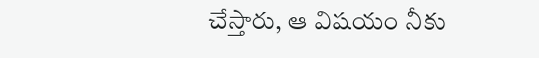చేస్తారు, ఆ విషయం నీకు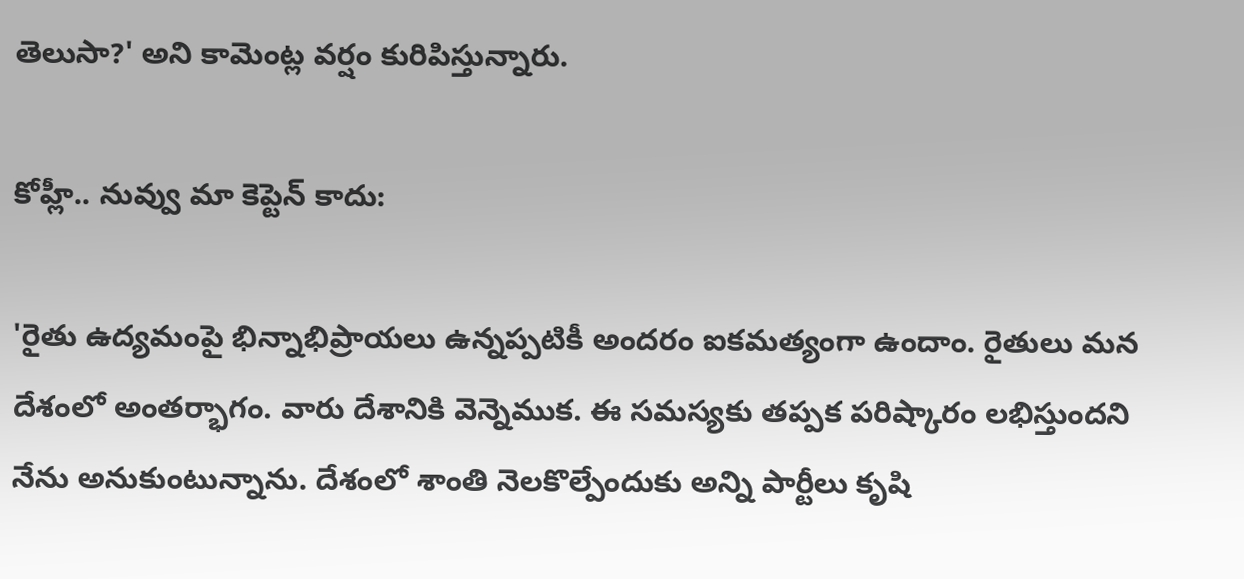తెలుసా?' అని కామెంట్ల వర్షం కురిపిస్తున్నారు.

కోహ్లీ.. నువ్వు మా కెప్టెన్‌ కాదు:

'రైతు ఉద్యమంపై భిన్నాభిప్రాయలు ఉన్నప్పటికీ అందరం ఐకమత్యంగా ఉందాం. రైతులు మన దేశంలో అంతర్భాగం. వారు దేశానికి వెన్నెముక. ఈ సమస్యకు తప్పక పరిష్కారం లభిస్తుందని నేను అనుకుంటున్నాను. దేశంలో శాంతి నెలకొల్పేందుకు అన్ని పార్టీలు కృషి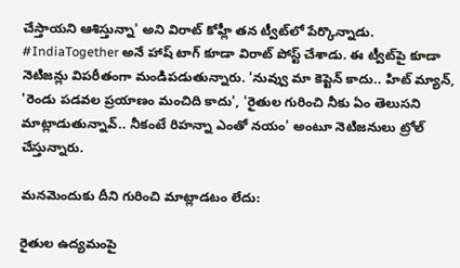చేస్తాయని ఆశిస్తున్నా' అని విరాట్ కోహ్లీ తన ట్వీట్‌లో పేర్కొన్నాడు. #IndiaTogether అనే హాష్ టాగ్ కూడా విరాట్ పోస్ట్ చేశాడు. ఈ ట్వీట్‌పై కూడా నెటిజన్లు విపరీతంగా మండిపడుతున్నారు. 'నువ్వు మా కెప్టెన్‌ కాదు.. హిట్‌ మ్యాన్, 'రెండు పడవల ప్రయాణం మంచిది కాదు', 'రైతుల గురించి నీకు ఏం తెలుసని మాట్లాడుతున్నావ్‌.. నీకంటే రిహన్నా ఎంతో నయం' అంటూ నెటిజనులు ట్రోల్‌ చేస్తున్నారు.

మనమెందుకు దీని గురించి మాట్లాడటం లేదు:

రైతుల ఉద్యమంపై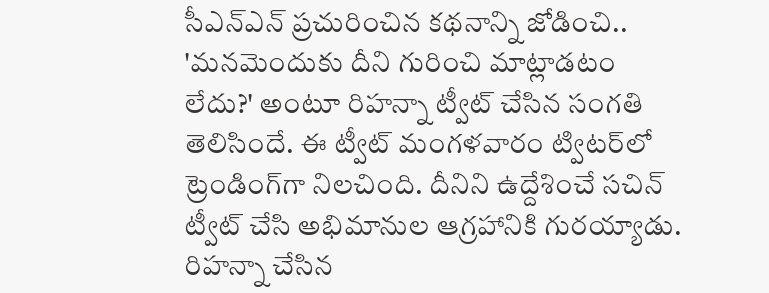సీఎన్‌ఎన్‌ ప్రచురించిన కథనాన్ని జోడించి.. 'మనమెందుకు దీని గురించి మాట్లాడటం లేదు?' అంటూ రిహన్నా ట్వీట్ చేసిన సంగతి తెలిసిందే. ఈ ట్వీట్‌ మంగళవారం ట్విటర్‌లో ట్రెండింగ్‌గా నిలచింది. దీనిని ఉద్దేశించే సచిన్ ట్వీట్ చేసి అభిమానుల ఆగ్రహానికి గురయ్యాడు. రిహన్నా చేసిన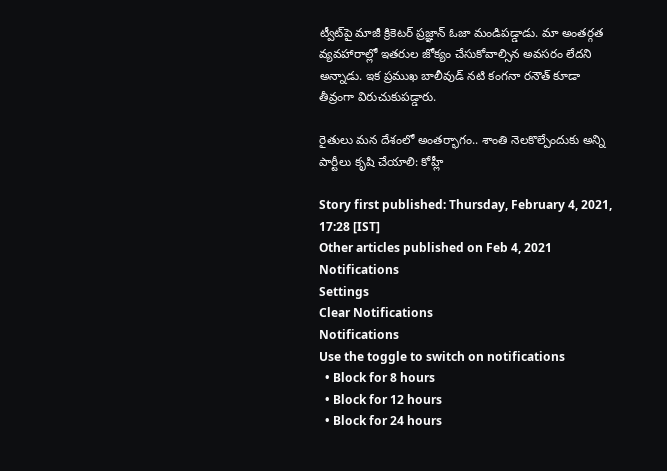ట్వీట్‌పై మాజీ క్రికెటర్‌ ప్రజ్ఞాన్‌ ఓజా మండిపడ్డాడు. మా అంతర్గత వ్యవహారాల్లో ఇతరుల జోక్యం చేసుకోవాల్సిన అవసరం లేదని అన్నాడు. ఇక ప్రముఖ బాలీవుడ్‌ నటి కంగనా రనౌత్‌ కూడా తీవ్రంగా విరుచుకుపడ్డారు.

రైతులు మన దేశంలో అంతర్భాగం.. శాంతి నెలకొల్పేందుకు అన్ని పార్టీలు కృషి చేయాలి: కోహ్లీ

Story first published: Thursday, February 4, 2021, 17:28 [IST]
Other articles published on Feb 4, 2021
Notifications
Settings
Clear Notifications
Notifications
Use the toggle to switch on notifications
  • Block for 8 hours
  • Block for 12 hours
  • Block for 24 hours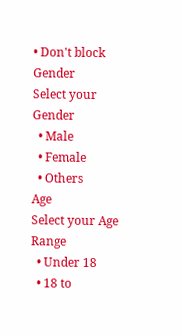• Don't block
Gender
Select your Gender
  • Male
  • Female
  • Others
Age
Select your Age Range
  • Under 18
  • 18 to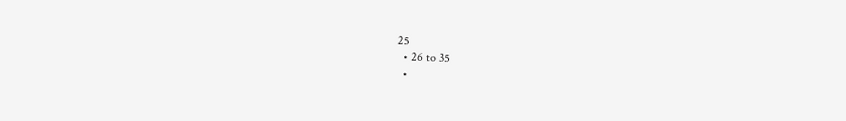25
  • 26 to 35
  •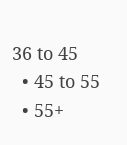36 to 45
  • 45 to 55
  • 55+